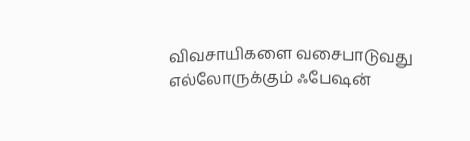விவசாயிகளை வசைபாடுவது எல்லோருக்கும் ஃபேஷன்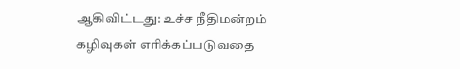ஆகிவிட்டது: உச்ச நீதிமன்றம்
கழிவுகள் எரிக்கப்படுவதை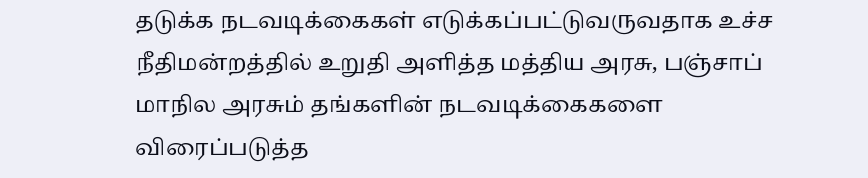தடுக்க நடவடிக்கைகள் எடுக்கப்பட்டுவருவதாக உச்ச நீதிமன்றத்தில் உறுதி அளித்த மத்திய அரசு, பஞ்சாப் மாநில அரசும் தங்களின் நடவடிக்கைகளை விரைப்படுத்த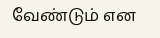வேண்டும் என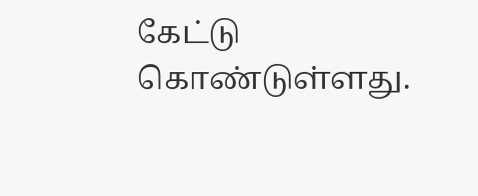கேட்டு கொண்டுள்ளது.